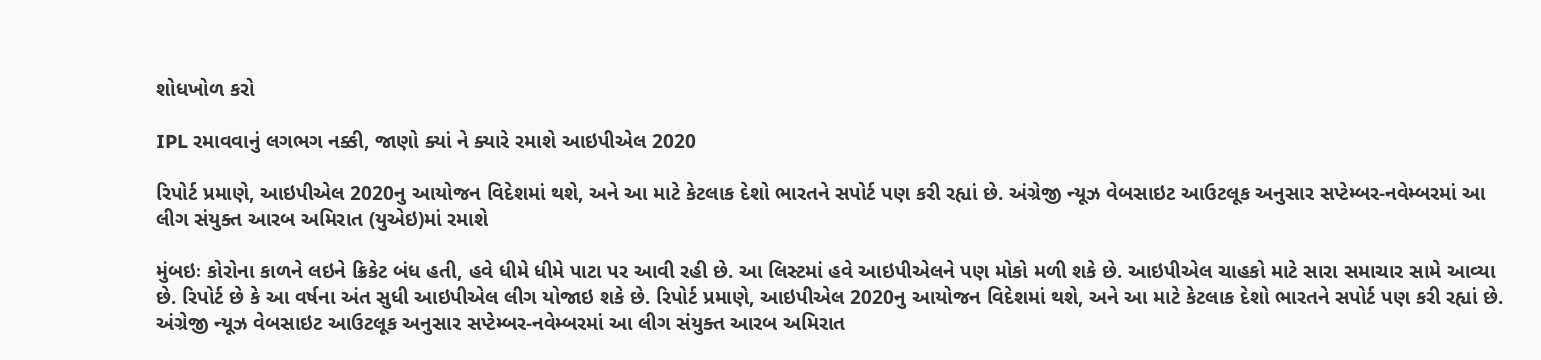શોધખોળ કરો

IPL રમાવવાનું લગભગ નક્કી, જાણો ક્યાં ને ક્યારે રમાશે આઇપીએલ 2020

રિપોર્ટ પ્રમાણે, આઇપીએલ 2020નુ આયોજન વિદેશમાં થશે, અને આ માટે કેટલાક દેશો ભારતને સપોર્ટ પણ કરી રહ્યાં છે. અંગ્રેજી ન્યૂઝ વેબસાઇટ આઉટલૂક અનુસાર સપ્ટેમ્બર-નવેમ્બરમાં આ લીગ સંયુક્ત આરબ અમિરાત (યુએઇ)માં રમાશે

મુંબઇઃ કોરોના કાળને લઇને ક્રિકેટ બંધ હતી, હવે ધીમે ધીમે પાટા પર આવી રહી છે. આ લિસ્ટમાં હવે આઇપીએલને પણ મોકો મળી શકે છે. આઇપીએલ ચાહકો માટે સારા સમાચાર સામે આવ્યા છે. રિપોર્ટ છે કે આ વર્ષના અંત સુધી આઇપીએલ લીગ યોજાઇ શકે છે. રિપોર્ટ પ્રમાણે, આઇપીએલ 2020નુ આયોજન વિદેશમાં થશે, અને આ માટે કેટલાક દેશો ભારતને સપોર્ટ પણ કરી રહ્યાં છે. અંગ્રેજી ન્યૂઝ વેબસાઇટ આઉટલૂક અનુસાર સપ્ટેમ્બર-નવેમ્બરમાં આ લીગ સંયુક્ત આરબ અમિરાત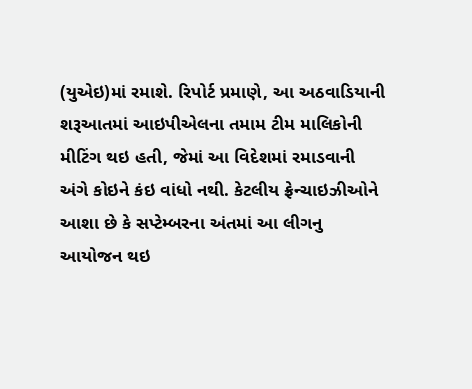(યુએઇ)માં રમાશે. રિપોર્ટ પ્રમાણે, આ અઠવાડિયાની શરૂઆતમાં આઇપીએલના તમામ ટીમ માલિકોની મીટિંગ થઇ હતી, જેમાં આ વિદેશમાં રમાડવાની અંગે કોઇને કંઇ વાંધો નથી. કેટલીય ફ્રેન્ચાઇઝીઓને આશા છે કે સપ્ટેમ્બરના અંતમાં આ લીગનુ આયોજન થઇ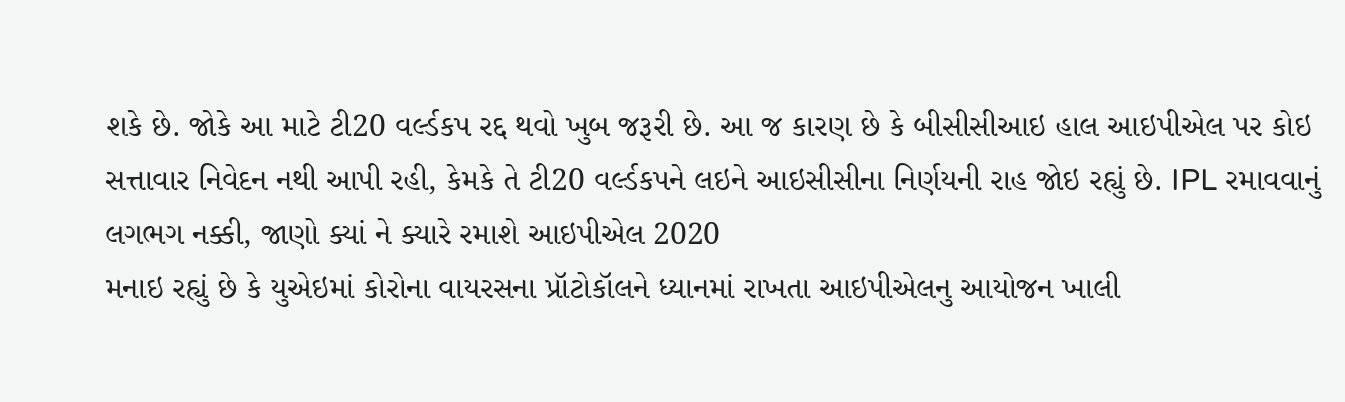શકે છે. જોકે આ માટે ટી20 વર્લ્ડકપ રદ્દ થવો ખુબ જરૂરી છે. આ જ કારણ છે કે બીસીસીઆઇ હાલ આઇપીએલ પર કોઇ સત્તાવાર નિવેદન નથી આપી રહી, કેમકે તે ટી20 વર્લ્ડકપને લઇને આઇસીસીના નિર્ણયની રાહ જોઇ રહ્યું છે. IPL રમાવવાનું લગભગ નક્કી, જાણો ક્યાં ને ક્યારે રમાશે આઇપીએલ 2020
મનાઇ રહ્યું છે કે યુએઇમાં કોરોના વાયરસના પ્રૉટોકૉલને ધ્યાનમાં રાખતા આઇપીએલનુ આયોજન ખાલી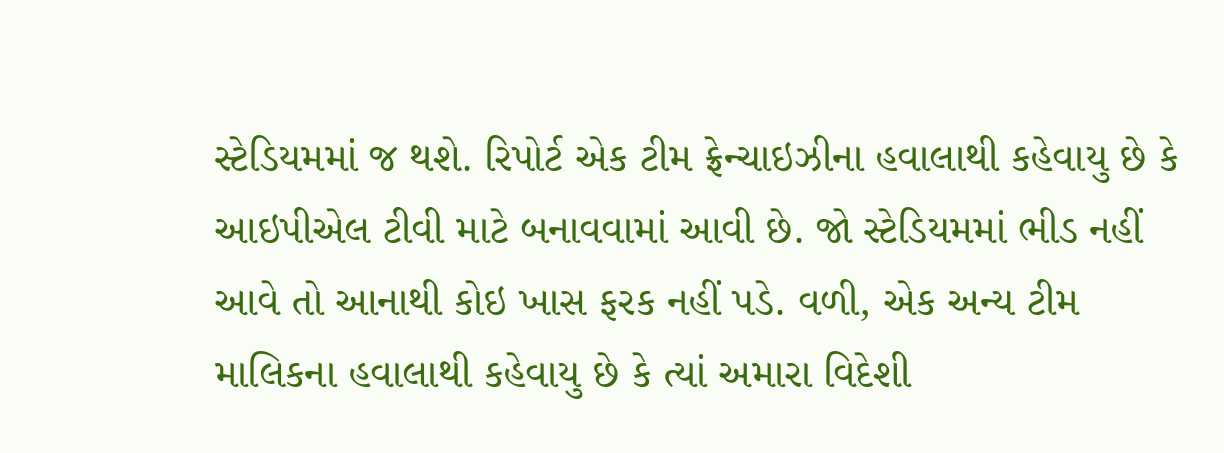સ્ટેડિયમમાં જ થશે. રિપોર્ટ એક ટીમ ફ્રેન્ચાઇઝીના હવાલાથી કહેવાયુ છે કે આઇપીએલ ટીવી માટે બનાવવામાં આવી છે. જો સ્ટેડિયમમાં ભીડ નહીં આવે તો આનાથી કોઇ ખાસ ફરક નહીં પડે. વળી, એક અન્ય ટીમ માલિકના હવાલાથી કહેવાયુ છે કે ત્યાં અમારા વિદેશી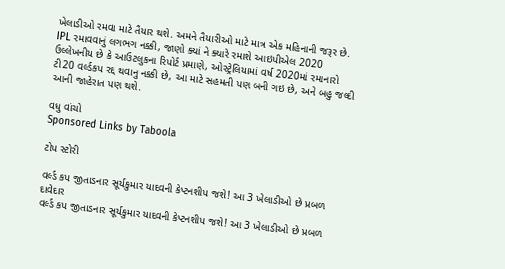ખેલાડીઓ રમવા માટે તૈયાર થશે. અમને તૈયારીઓ માટે માત્ર એક મહિનાની જરૂર છે. IPL રમાવવાનું લગભગ નક્કી, જાણો ક્યાં ને ક્યારે રમાશે આઇપીએલ 2020 ઉલ્લેખનીય છે કે આઉટલુકના રિપોર્ટ પ્રમાણે, ઓસ્ટ્રેલિયામાં વર્ષ 2020માં રમાનારો ટી20 વર્લ્ડકપ રદ્દ થવાનુ નક્કી છે, આ માટે સહમતી પણ બની ગઇ છે, અને બહુ જલ્દી આની જાહેરાત પણ થશે.

વધુ વાંચો
Sponsored Links by Taboola

ટોપ સ્ટોરી

વર્લ્ડ કપ જીતાડનાર સૂર્યકુમાર યાદવની કેપ્ટનશીપ જશે! આ 3 ખેલાડીઓ છે પ્રબળ દાવેદાર
વર્લ્ડ કપ જીતાડનાર સૂર્યકુમાર યાદવની કેપ્ટનશીપ જશે! આ 3 ખેલાડીઓ છે પ્રબળ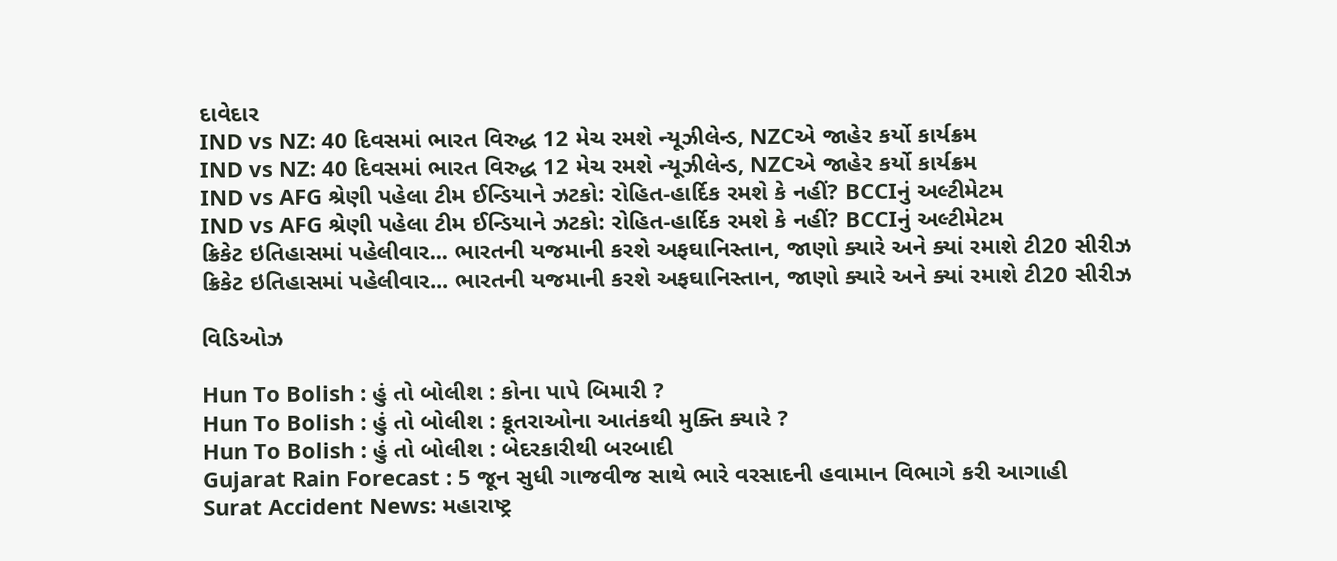દાવેદાર
IND vs NZ: 40 દિવસમાં ભારત વિરુદ્ધ 12 મેચ રમશે ન્યૂઝીલેન્ડ, NZCએ જાહેર કર્યો કાર્યક્રમ
IND vs NZ: 40 દિવસમાં ભારત વિરુદ્ધ 12 મેચ રમશે ન્યૂઝીલેન્ડ, NZCએ જાહેર કર્યો કાર્યક્રમ
IND vs AFG શ્રેણી પહેલા ટીમ ઈન્ડિયાને ઝટકો: રોહિત-હાર્દિક રમશે કે નહીં? BCCIનું અલ્ટીમેટમ
IND vs AFG શ્રેણી પહેલા ટીમ ઈન્ડિયાને ઝટકો: રોહિત-હાર્દિક રમશે કે નહીં? BCCIનું અલ્ટીમેટમ
ક્રિકેટ ઇતિહાસમાં પહેલીવાર... ભારતની યજમાની કરશે અફઘાનિસ્તાન, જાણો ક્યારે અને ક્યાં રમાશે ટી20 સીરીઝ
ક્રિકેટ ઇતિહાસમાં પહેલીવાર... ભારતની યજમાની કરશે અફઘાનિસ્તાન, જાણો ક્યારે અને ક્યાં રમાશે ટી20 સીરીઝ

વિડિઓઝ

Hun To Bolish : હું તો બોલીશ : કોના પાપે બિમારી ?
Hun To Bolish : હું તો બોલીશ : કૂતરાઓના આતંકથી મુક્તિ ક્યારે ?
Hun To Bolish : હું તો બોલીશ : બેદરકારીથી બરબાદી
Gujarat Rain Forecast : 5 જૂન સુધી ગાજવીજ સાથે ભારે વરસાદની હવામાન વિભાગે કરી આગાહી
Surat Accident News: મહારાષ્ટ્ર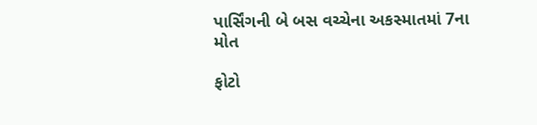પાર્સિંગની બે બસ વચ્ચેના અકસ્માતમાં 7ના મોત

ફોટો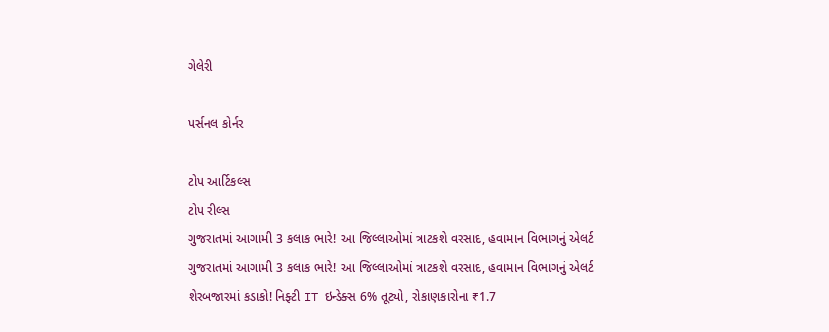ગેલેરી

પર્સનલ કોર્નર

ટોપ આર્ટિકલ્સ
ટોપ રીલ્સ
ગુજરાતમાં આગામી 3 કલાક ભારે! આ જિલ્લાઓમાં ત્રાટકશે વરસાદ, હવામાન વિભાગનું એલર્ટ
ગુજરાતમાં આગામી 3 કલાક ભારે! આ જિલ્લાઓમાં ત્રાટકશે વરસાદ, હવામાન વિભાગનું એલર્ટ
શેરબજારમાં કડાકો! નિફ્ટી IT ઇન્ડેક્સ 6% તૂટ્યો, રોકાણકારોના ₹1.7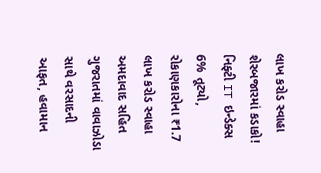લાખ કરોડ સ્વાહા
શેરબજારમાં કડાકો! નિફ્ટી IT ઇન્ડેક્સ 6% તૂટ્યો, રોકાણકારોના ₹1.7 લાખ કરોડ સ્વાહા
અમદાવાદ સહિત ગુજરાતમાં વાવાઝોડા સાથે વરસાદની આફત, હવામાન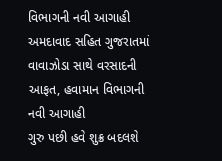વિભાગની નવી આગાહી
અમદાવાદ સહિત ગુજરાતમાં વાવાઝોડા સાથે વરસાદની આફત, હવામાન વિભાગની નવી આગાહી
ગુરુ પછી હવે શુક્ર બદલશે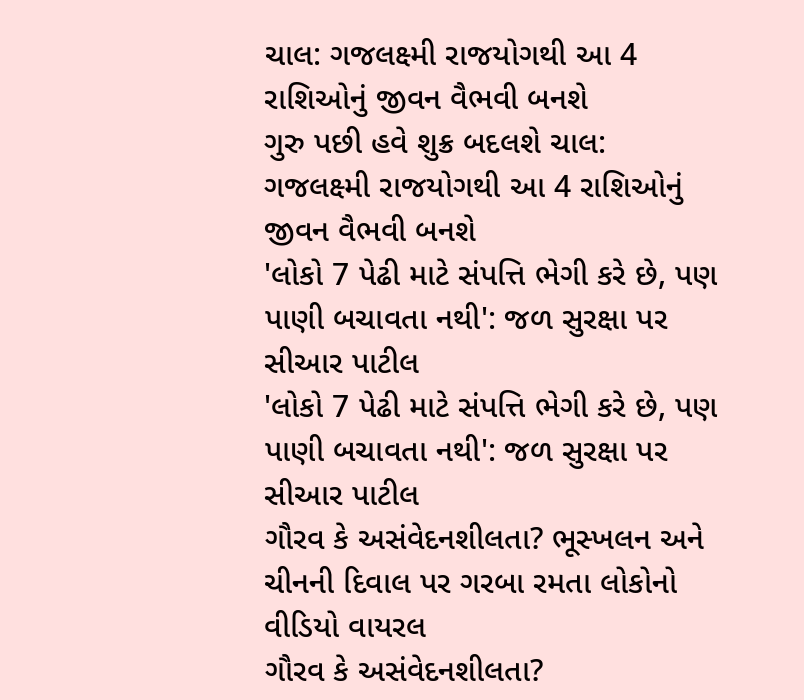ચાલ: ગજલક્ષ્મી રાજયોગથી આ 4 રાશિઓનું જીવન વૈભવી બનશે
ગુરુ પછી હવે શુક્ર બદલશે ચાલ: ગજલક્ષ્મી રાજયોગથી આ 4 રાશિઓનું જીવન વૈભવી બનશે
'લોકો 7 પેઢી માટે સંપત્તિ ભેગી કરે છે, પણ પાણી બચાવતા નથી': જળ સુરક્ષા પર સીઆર પાટીલ
'લોકો 7 પેઢી માટે સંપત્તિ ભેગી કરે છે, પણ પાણી બચાવતા નથી': જળ સુરક્ષા પર સીઆર પાટીલ
ગૌરવ કે અસંવેદનશીલતા? ભૂસ્ખલન અને ચીનની દિવાલ પર ગરબા રમતા લોકોનો વીડિયો વાયરલ
ગૌરવ કે અસંવેદનશીલતા?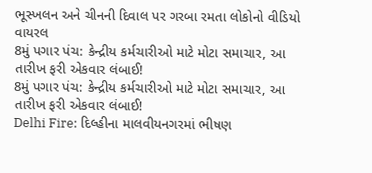ભૂસ્ખલન અને ચીનની દિવાલ પર ગરબા રમતા લોકોનો વીડિયો વાયરલ
8મું પગાર પંચ: કેન્દ્રીય કર્મચારીઓ માટે મોટા સમાચાર, આ તારીખ ફરી એકવાર લંબાઈ!
8મું પગાર પંચ: કેન્દ્રીય કર્મચારીઓ માટે મોટા સમાચાર, આ તારીખ ફરી એકવાર લંબાઈ!
Delhi Fire: દિલ્હીના માલવીયનગરમાં ભીષણ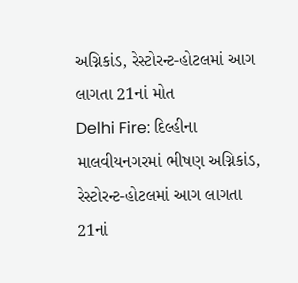અગ્નિકાંડ, રેસ્ટોરન્ટ-હોટલમાં આગ લાગતા 21નાં મોત
Delhi Fire: દિલ્હીના માલવીયનગરમાં ભીષણ અગ્નિકાંડ, રેસ્ટોરન્ટ-હોટલમાં આગ લાગતા 21નાં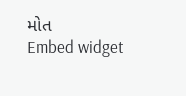મોત
Embed widget